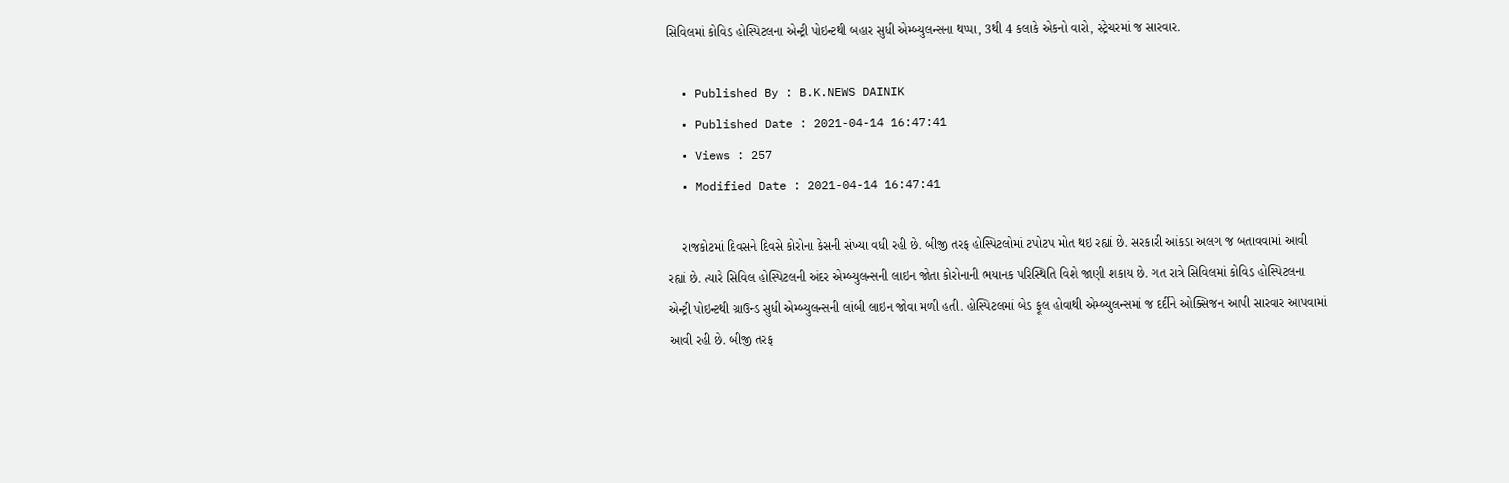સિવિલમાં કોવિડ હોસ્પિટલના એન્ટ્રી પોઇન્ટથી બહાર સુધી એમ્બ્યુલન્સના થપ્પા, 3થી 4 કલાકે એકનો વારો, સ્ટ્રેચરમાં જ સારવાર.

  • Published By : B.K.NEWS DAINIK
  • Published Date : 2021-04-14 16:47:41
  • Views : 257
  • Modified Date : 2021-04-14 16:47:41

    રાજકોટમાં દિવસને દિવસે કોરોના કેસની સંખ્યા વધી રહી છે. બીજી તરફ હોસ્પિટલોમાં ટપોટપ મોત થઇ રહ્યાં છે. સરકારી આંકડા અલગ જ બતાવવામાં આવી રહ્યાં છે. ત્યારે સિવિલ હોસ્પિટલની અંદર એમ્બ્યુલન્સની લાઇન જોતા કોરોનાની ભયાનક પરિસ્થિતિ વિશે જાણી શકાય છે. ગત રાત્રે સિવિલમાં કોવિડ હોસ્પિટલના એન્ટ્રી પોઇન્ટથી ગ્રાઉન્ડ સુધી એમ્બ્યુલન્સની લાંબી લાઇન જોવા મળી હતી. હોસ્પિટલમાં બેડ ફૂલ હોવાથી એમ્બ્યુલન્સમાં જ દર્દીને ઓક્સિજન આપી સારવાર આપવામાં આવી રહી છે. બીજી તરફ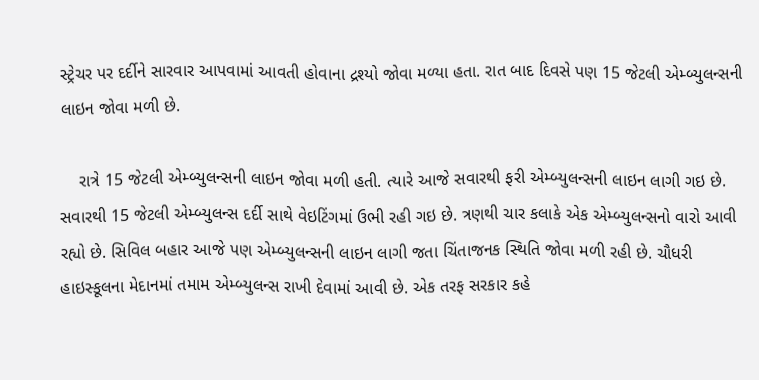સ્ટ્રેચર પર દર્દીને સારવાર આપવામાં આવતી હોવાના દ્રશ્યો જોવા મળ્યા હતા. રાત બાદ દિવસે પણ 15 જેટલી એમ્બ્યુલન્સની લાઇન જોવા મળી છે.

    રાત્રે 15 જેટલી એમ્બ્યુલન્સની લાઇન જોવા મળી હતી. ત્યારે આજે સવારથી ફરી એમ્બ્યુલન્સની લાઇન લાગી ગઇ છે. સવારથી 15 જેટલી એમ્બ્યુલન્સ દર્દી સાથે વેઇટિંગમાં ઉભી રહી ગઇ છે. ત્રણથી ચાર કલાકે એક એમ્બ્યુલન્સનો વારો આવી રહ્યો છે. સિવિલ બહાર આજે પણ એમ્બ્યુલન્સની લાઇન લાગી જતા ચિંતાજનક સ્થિતિ જોવા મળી રહી છે. ચૌધરી હાઇસ્કૂલના મેદાનમાં તમામ એમ્બ્યુલન્સ રાખી દેવામાં આવી છે. એક તરફ સરકાર કહે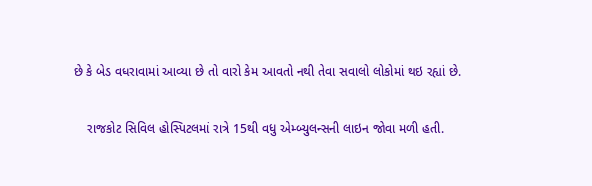છે કે બેડ વધરાવામાં આવ્યા છે તો વારો કેમ આવતો નથી તેવા સવાલો લોકોમાં થઇ રહ્યાં છે.

    રાજકોટ સિવિલ હોસ્પિટલમાં રાત્રે 15થી વધુ એમ્બ્યુલન્સની લાઇન જોવા મળી હતી.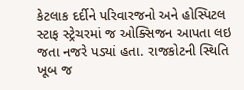કેટલાક દર્દીને પરિવારજનો અને હોસ્પિટલ સ્ટાફ સ્ટ્રેચરમાં જ ઓક્સિજન આપતા લઇ જતા નજરે પડ્યાં હતા. રાજકોટની સ્થિતિ ખૂબ જ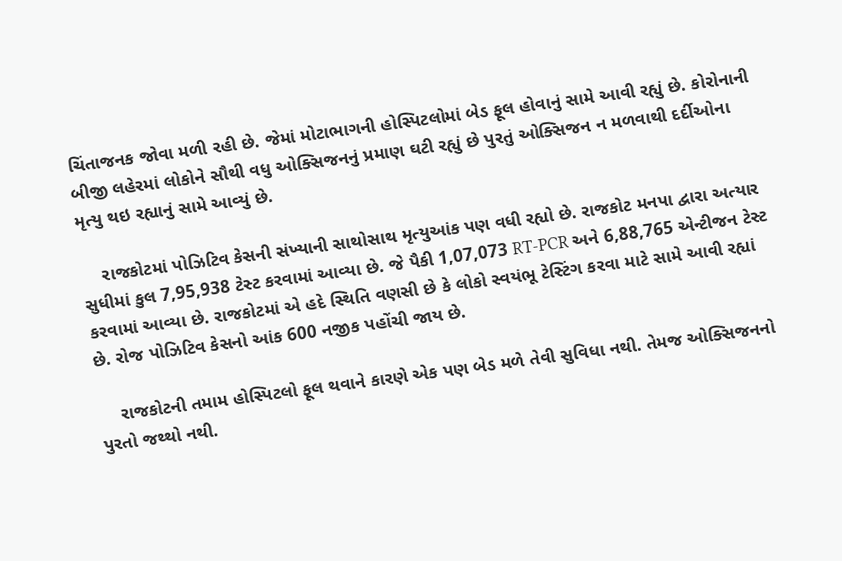ચિંતાજનક જોવા મળી રહી છે. જેમાં મોટાભાગની હોસ્પિટલોમાં બેડ ફૂલ હોવાનું સામે આવી રહ્યું છે. કોરોનાની બીજી લહેરમાં લોકોને સૌથી વધુ ઓક્સિજનનું પ્રમાણ ઘટી રહ્યું છે પુરતું ઓક્સિજન ન મળવાથી દર્દીઓના મૃત્યુ થઇ રહ્યાનું સામે આવ્યું છે.

    રાજકોટમાં પોઝિટિવ કેસની સંખ્યાની સાથોસાથ મૃત્યુઆંક પણ વધી રહ્યો છે. રાજકોટ મનપા દ્વારા અત્યાર સુધીમાં કુલ 7,95,938 ટેસ્ટ કરવામાં આવ્યા છે. જે પૈકી 1,07,073 RT-PCR અને 6,88,765 એન્ટીજન ટેસ્ટ કરવામાં આવ્યા છે. રાજકોટમાં એ હદે સ્થિતિ વણસી છે કે લોકો સ્વયંભૂ ટેસ્ટિંગ કરવા માટે સામે આવી રહ્યાં છે. રોજ પોઝિટિવ કેસનો આંક 600 નજીક પહોંચી જાય છે.

    રાજકોટની તમામ હોસ્પિટલો ફૂલ થવાને કારણે એક પણ બેડ મળે તેવી સુવિધા નથી. તેમજ ઓક્સિજનનો પુરતો જથ્થો નથી.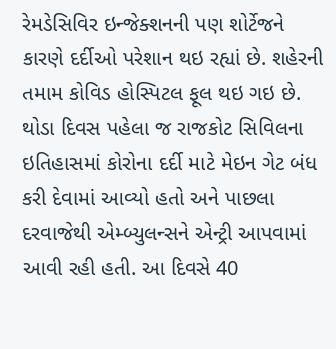રેમડેસિવિર ઇન્જેક્શનની પણ શોર્ટેજને કારણે દર્દીઓ પરેશાન થઇ રહ્યાં છે. શહેરની તમામ કોવિડ હોસ્પિટલ ફૂલ થઇ ગઇ છે. થોડા દિવસ પહેલા જ રાજકોટ સિવિલના ઇતિહાસમાં કોરોના દર્દી માટે મેઇન ગેટ બંધ કરી દેવામાં આવ્યો હતો અને પાછલા દરવાજેથી એમ્બ્યુલન્સને એન્ટ્રી આપવામાં આવી રહી હતી. આ દિવસે 40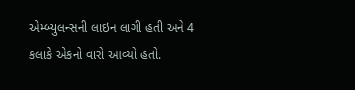એમ્બ્યુલન્સની લાઇન લાગી હતી અને 4 કલાકે એકનો વારો આવ્યો હતો.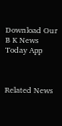Download Our B K News Today App



Related News